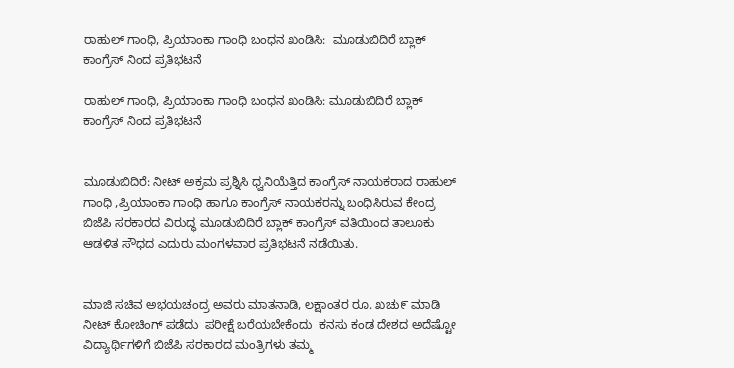ರಾಹುಲ್ ಗಾಂಧಿ, ಪ್ರಿಯಾಂಕಾ ಗಾಂಧಿ ಬಂಧನ ಖಂಡಿಸಿ:  ಮೂಡುಬಿದಿರೆ ಬ್ಲಾಕ್ ಕಾಂಗ್ರೆಸ್ ನಿಂದ ಪ್ರತಿಭಟನೆ

ರಾಹುಲ್ ಗಾಂಧಿ, ಪ್ರಿಯಾಂಕಾ ಗಾಂಧಿ ಬಂಧನ ಖಂಡಿಸಿ: ಮೂಡುಬಿದಿರೆ ಬ್ಲಾಕ್ ಕಾಂಗ್ರೆಸ್ ನಿಂದ ಪ್ರತಿಭಟನೆ


ಮೂಡುಬಿದಿರೆ: ನೀಟ್ ಅಕ್ರಮ ಪ್ರಶ್ನಿಸಿ ಧ್ವನಿಯೆತ್ತಿದ ಕಾಂಗ್ರೆಸ್ ನಾಯಕರಾದ ರಾಹುಲ್ ಗಾಂಧಿ ,ಪ್ರಿಯಾಂಕಾ ಗಾಂಧಿ ಹಾಗೂ ಕಾಂಗ್ರೆಸ್ ನಾಯಕರನ್ನು ಬಂಧಿಸಿರುವ ಕೇಂದ್ರ ಬಿಜೆಪಿ ಸರಕಾರದ ವಿರುದ್ಧ ಮೂಡುಬಿದಿರೆ ಬ್ಲಾಕ್ ಕಾಂಗ್ರೆಸ್ ವತಿಯಿಂದ ತಾಲೂಕು ಆಡಳಿತ ಸೌಧದ ಎದುರು ಮಂಗಳವಾರ ಪ್ರತಿಭಟನೆ ನಡೆಯಿತು.


ಮಾಜಿ ಸಚಿವ ಅಭಯಚಂದ್ರ ಅವರು ಮಾತನಾಡಿ, ಲಕ್ಷಾಂತರ ರೂ. ಖಚು೯ ಮಾಡಿ ನೀಟ್ ಕೋಚಿಂಗ್ ಪಡೆದು  ಪರೀಕ್ಷೆ ಬರೆಯಬೇಕೆಂದು  ಕನಸು ಕಂಡ ದೇಶದ ಅದೆಷ್ಟೋ ವಿದ್ಯಾರ್ಥಿಗಳಿಗೆ ಬಿಜೆಪಿ ಸರಕಾರದ ಮಂತ್ರಿಗಳು ತಮ್ಮ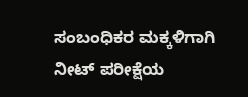ಸಂಬಂಧಿಕರ ಮಕ್ಕಳಿಗಾಗಿ ನೀಟ್ ಪರೀಕ್ಷೆಯ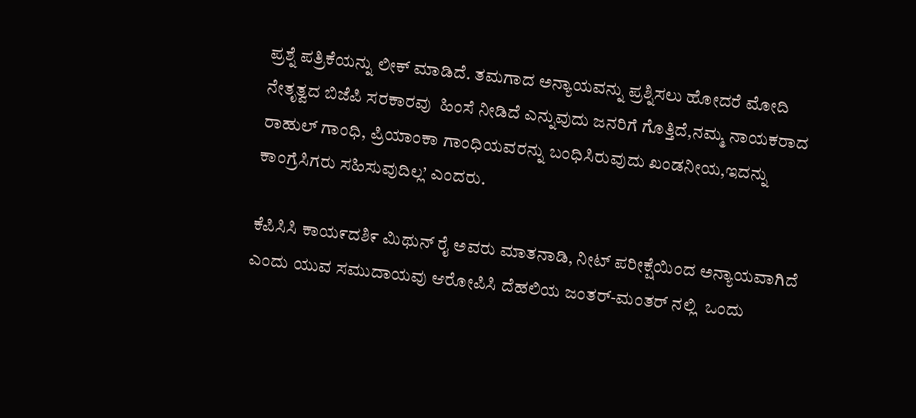ಪ್ರಶ್ನೆ ಪತ್ರಿಕೆಯನ್ನು ಲೀಕ್ ಮಾಡಿದೆ. ತಮಗಾದ ಅನ್ಯಾಯವನ್ನು ಪ್ರಶ್ನಿಸಲು ಹೋದರೆ ಮೋದಿ ನೇತೃತ್ವದ ಬಿಜೆಪಿ ಸರಕಾರವು  ಹಿಂಸೆ ನೀಡಿದೆ ಎನ್ನುವುದು ಜನರಿಗೆ ಗೊತ್ತಿದೆ,ನಮ್ಮ ನಾಯಕರಾದ ರಾಹುಲ್ ಗಾಂಧಿ, ಪ್ರಿಯಾಂಕಾ ಗಾಂಧಿಯವರನ್ನು ಬಂಧಿಸಿರುವುದು ಖಂಡನೀಯ,ಇದನ್ನು ಕಾಂಗ್ರೆಸಿಗರು ಸಹಿಸುವುದಿಲ್ಲ’ ಎಂದರು.

ಕೆಪಿಸಿಸಿ ಕಾಯ೯ದಶಿ೯ ಮಿಥುನ್ ರೈ ಅವರು ಮಾತನಾಡಿ, ನೀಟ್ ಪರೀಕ್ಷೆಯಿಂದ ಅನ್ಯಾಯವಾಗಿದೆ ಎಂದು ಯುವ ಸಮುದಾಯವು ಆರೋಪಿಸಿ ದೆಹಲಿಯ ಜಂತರ್-ಮಂತರ್ ನಲ್ಲಿ  ಒಂದು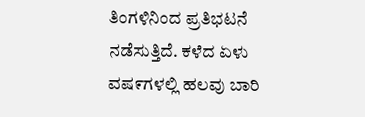ತಿಂಗಳಿನಿಂದ ಪ್ರತಿಭಟನೆ ನಡೆಸುತ್ತಿದೆ. ಕಳೆದ ಏಳು ವಷ೯ಗಳಲ್ಲಿ ಹಲವು ಬಾರಿ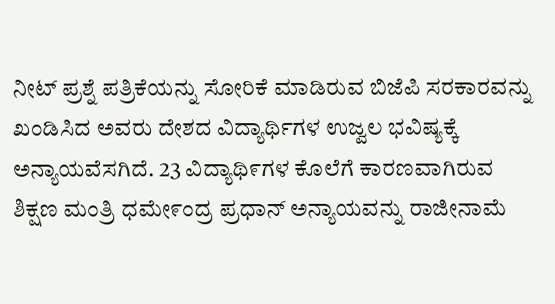ನೀಟ್ ಪ್ರಶ್ನೆ ಪತ್ರಿಕೆಯನ್ನು ಸೋರಿಕೆ ಮಾಡಿರುವ ಬಿಜೆಪಿ ಸರಕಾರವನ್ನು ಖಂಡಿಸಿದ ಅವರು ದೇಶದ ವಿದ್ಯಾರ್ಥಿಗಳ ಉಜ್ವಲ ಭವಿಷ್ಯಕ್ಕೆ ಅನ್ಯಾಯವೆಸಗಿದೆ. 23 ವಿದ್ಯಾಥಿ೯ಗಳ ಕೊಲೆಗೆ ಕಾರಣವಾಗಿರುವ ಶಿಕ್ಷಣ ಮಂತ್ರಿ ಧಮೇ೯ಂದ್ರ ಪ್ರಧಾನ್ ಅನ್ಯಾಯವನ್ನು ರಾಜೀನಾಮೆ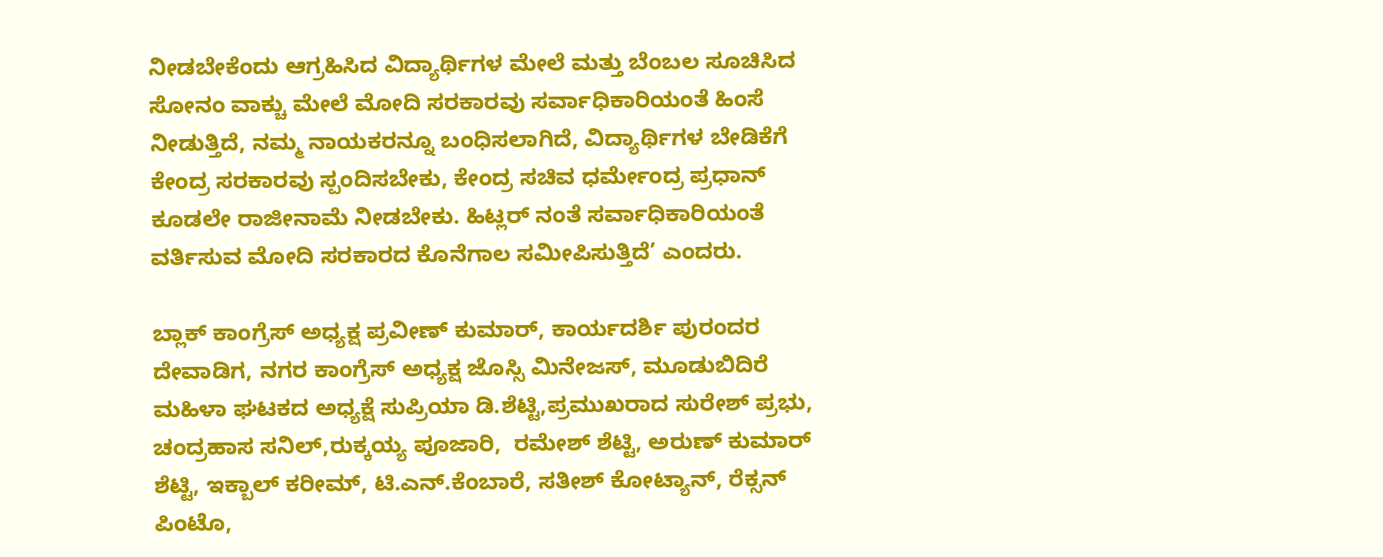ನೀಡಬೇಕೆಂದು ಆಗ್ರಹಿಸಿದ ವಿದ್ಯಾರ್ಥಿಗಳ ಮೇಲೆ ಮತ್ತು ಬೆಂಬಲ ಸೂಚಿಸಿದ ಸೋನಂ ವಾಕ್ಚು ಮೇಲೆ ಮೋದಿ ಸರಕಾರವು ಸರ್ವಾಧಿಕಾರಿಯಂತೆ ಹಿಂಸೆ ನೀಡುತ್ತಿದೆ, ನಮ್ಮ ನಾಯಕರನ್ನೂ ಬಂಧಿಸಲಾಗಿದೆ, ವಿದ್ಯಾರ್ಥಿಗಳ ಬೇಡಿಕೆಗೆ ಕೇಂದ್ರ ಸರಕಾರವು ಸ್ಪಂದಿಸಬೇಕು, ಕೇಂದ್ರ ಸಚಿವ ಧರ್ಮೇಂದ್ರ ಪ್ರಧಾನ್ ಕೂಡಲೇ ರಾಜೀನಾಮೆ ನೀಡಬೇಕು. ಹಿಟ್ಲರ್ ನಂತೆ ಸರ್ವಾಧಿಕಾರಿಯಂತೆ ವರ್ತಿಸುವ ಮೋದಿ ಸರಕಾರದ ಕೊನೆಗಾಲ ಸಮೀಪಿಸುತ್ತಿದೆ’ ಎಂದರು.

ಬ್ಲಾಕ್ ಕಾಂಗ್ರೆಸ್ ಅಧ್ಯಕ್ಷ ಪ್ರವೀಣ್ ಕುಮಾರ್, ಕಾರ್ಯದರ್ಶಿ ಪುರಂದರ ದೇವಾಡಿಗ, ನಗರ ಕಾಂಗ್ರೆಸ್ ಅಧ್ಯಕ್ಷ ಜೊಸ್ಸಿ ಮಿನೇಜಸ್, ಮೂಡುಬಿದಿರೆ ಮಹಿಳಾ ಘಟಕದ ಅಧ್ಯಕ್ಷೆ ಸುಪ್ರಿಯಾ ಡಿ.ಶೆಟ್ಟಿ,ಪ್ರಮುಖರಾದ ಸುರೇಶ್ ಪ್ರಭು, ಚಂದ್ರಹಾಸ ಸನಿಲ್,ರುಕ್ಕಯ್ಯ ಪೂಜಾರಿ,  ರಮೇಶ್ ಶೆಟ್ಟಿ, ಅರುಣ್ ಕುಮಾರ್ ಶೆಟ್ಟಿ, ಇಕ್ಬಾಲ್ ಕರೀಮ್, ಟಿ.ಎನ್‌.ಕೆಂಬಾರೆ, ಸತೀಶ್ ಕೋಟ್ಯಾನ್, ರೆಕ್ಸನ್ ಪಿಂಟೊ,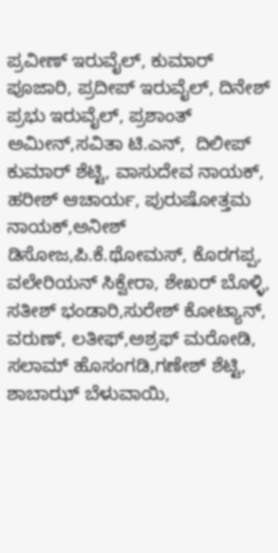ಪ್ರವೀಣ್ ಇರುವೈಲ್, ಕುಮಾರ್ ಪೂಜಾರಿ, ಪ್ರದೀಪ್ ಇರುವೈಲ್, ದಿನೇಶ್ ಪ್ರಭು ಇರುವೈಲ್, ಪ್ರಶಾಂತ್ ಅಮೀನ್,ಸವಿತಾ ಟಿ.ಎನ್,  ದಿಲೀಪ್ ಕುಮಾರ್ ಶೆಟ್ಟಿ, ವಾಸುದೇವ ನಾಯಕ್, ಹರೀಶ್ ಆಚಾರ್ಯ, ಪುರುಷೋತ್ತಮ ನಾಯಕ್,ಅನೀಶ್ ಡಿಸೋಜ,ಪಿ.ಕೆ.ಥೋಮಸ್, ಕೊರಗಪ್ಪ, ವಲೇರಿಯನ್ ಸಿಕ್ವೇರಾ, ಶೇಖರ್ ಬೊಳ್ಳಿ, ಸತೀಶ್ ಭಂಡಾರಿ,ಸುರೇಶ್ ಕೋಟ್ಯಾನ್, ವರುಣ್, ಲತೀಫ್,ಅಶ್ರಫ್ ಮರೋಡಿ, ಸಲಾಮ್ ಹೊಸಂಗಡಿ,ಗಣೇಶ್ ಶೆಟ್ಟಿ, ಶಾಬಾಝ್ ಬೆಳುವಾಯಿ,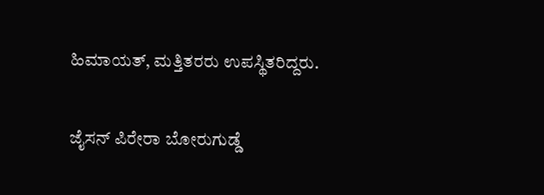ಹಿಮಾಯತ್, ಮತ್ತಿತರರು ಉಪಸ್ಥಿತರಿದ್ದರು.

ಜೈಸನ್ ಪಿರೇರಾ ಬೋರುಗುಡ್ಡೆ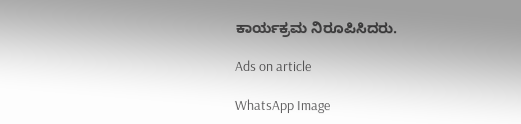ಕಾರ್ಯಕ್ರಮ ನಿರೂಪಿಸಿದರು.

Ads on article

WhatsApp Image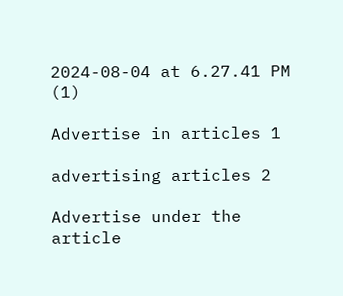2024-08-04 at 6.27.41 PM (1)

Advertise in articles 1

advertising articles 2

Advertise under the article